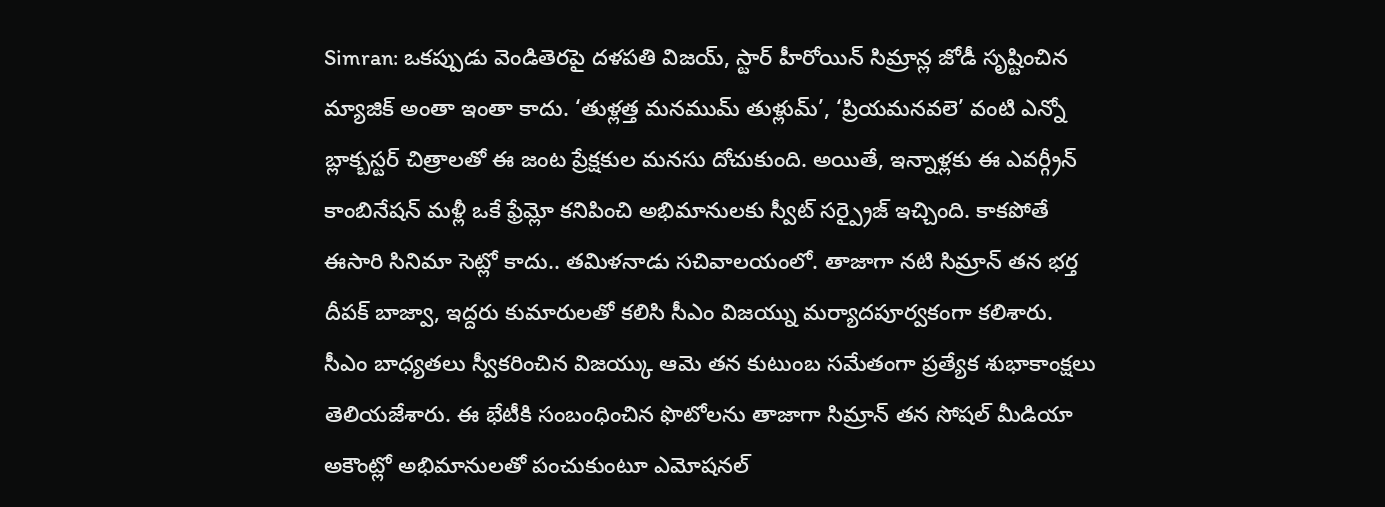Simran: ఒకప్పుడు వెండితెరపై దళపతి విజయ్, స్టార్ హీరోయిన్ సిమ్రాన్ల జోడీ సృష్టించిన మ్యాజిక్ అంతా ఇంతా కాదు. ‘తుళ్లత్త మనముమ్ తుళ్లుమ్’, ‘ప్రియమనవలె’ వంటి ఎన్నో బ్లాక్బస్టర్ చిత్రాలతో ఈ జంట ప్రేక్షకుల మనసు దోచుకుంది. అయితే, ఇన్నాళ్లకు ఈ ఎవర్గ్రీన్ కాంబినేషన్ మళ్లీ ఒకే ఫ్రేమ్లో కనిపించి అభిమానులకు స్వీట్ సర్ప్రైజ్ ఇచ్చింది. కాకపోతే ఈసారి సినిమా సెట్లో కాదు.. తమిళనాడు సచివాలయంలో. తాజాగా నటి సిమ్రాన్ తన భర్త దీపక్ బాజ్వా, ఇద్దరు కుమారులతో కలిసి సీఎం విజయ్ను మర్యాదపూర్వకంగా కలిశారు. సీఎం బాధ్యతలు స్వీకరించిన విజయ్కు ఆమె తన కుటుంబ సమేతంగా ప్రత్యేక శుభాకాంక్షలు తెలియజేశారు. ఈ భేటీకి సంబంధించిన ఫొటోలను తాజాగా సిమ్రాన్ తన సోషల్ మీడియా అకౌంట్లో అభిమానులతో పంచుకుంటూ ఎమోషనల్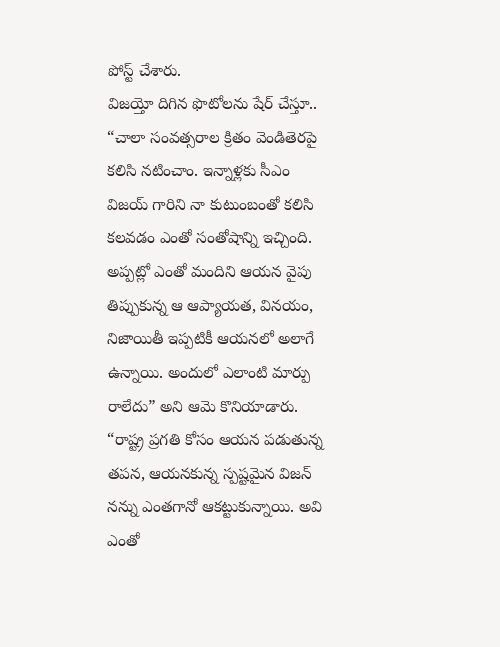పోస్ట్ చేశారు.
విజయ్తో దిగిన ఫొటోలను షేర్ చేస్తూ.. “చాలా సంవత్సరాల క్రితం వెండితెరపై కలిసి నటించాం. ఇన్నాళ్లకు సీఎం విజయ్ గారిని నా కుటుంబంతో కలిసి కలవడం ఎంతో సంతోషాన్ని ఇచ్చింది. అప్పట్లో ఎంతో మందిని ఆయన వైపు తిప్పుకున్న ఆ ఆప్యాయత, వినయం, నిజాయితీ ఇప్పటికీ ఆయనలో అలాగే ఉన్నాయి. అందులో ఎలాంటి మార్పు రాలేదు” అని ఆమె కొనియాడారు. “రాష్ట్ర ప్రగతి కోసం ఆయన పడుతున్న తపన, ఆయనకున్న స్పష్టమైన విజన్ నన్ను ఎంతగానో ఆకట్టుకున్నాయి. అవి ఎంతో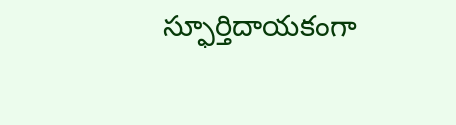స్ఫూర్తిదాయకంగా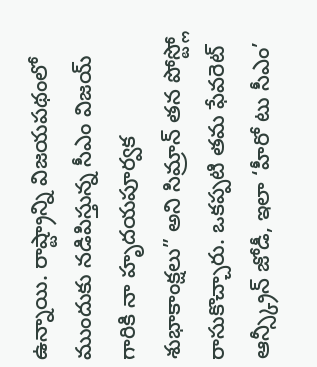ఉన్నాయి. రాష్ట్రాన్ని విజయపథంలో ముందుకు నడిపిస్తున్న సీఎం విజయ్ గారికి నా హృదయపూర్వక శుభాకాంక్షలు” అని సిమ్రాన్ తన పోస్ట్లో రాసుకొచ్చారు. ఒకప్పటి తమ ఫేవరెట్ ఆన్స్క్రీన్ జోడీ, ఇలా ‘హీరో టు సీఎం’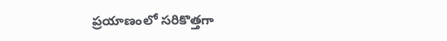ప్రయాణంలో సరికొత్తగా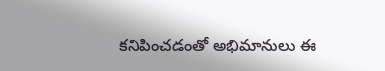కనిపించడంతో అభిమానులు ఈ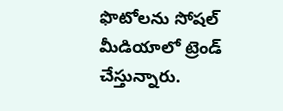ఫొటోలను సోషల్ మీడియాలో ట్రెండ్ చేస్తున్నారు.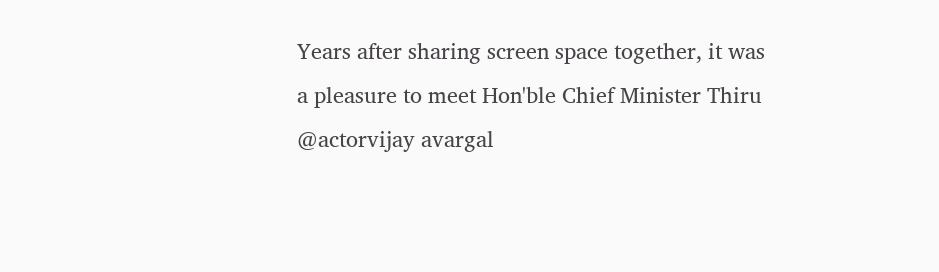Years after sharing screen space together, it was a pleasure to meet Hon'ble Chief Minister Thiru @actorvijay avargal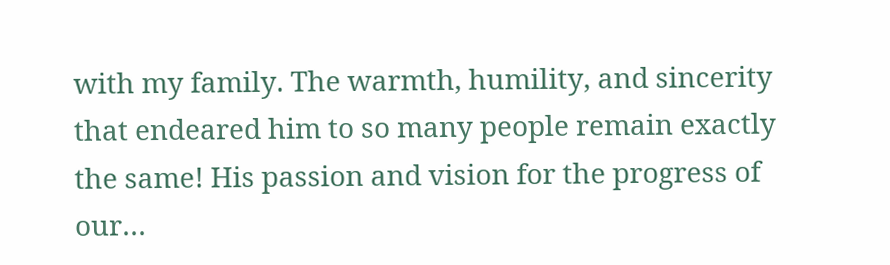with my family. The warmth, humility, and sincerity that endeared him to so many people remain exactly the same! His passion and vision for the progress of our…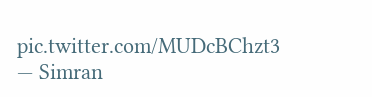pic.twitter.com/MUDcBChzt3
— Simran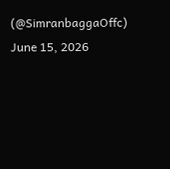(@SimranbaggaOffc) June 15, 2026